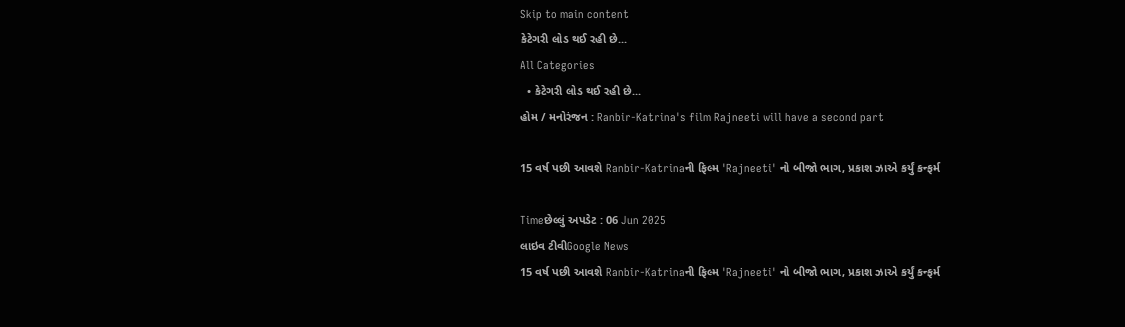Skip to main content
કેટેગરી લોડ થઈ રહી છે...
All Categories
  • કેટેગરી લોડ થઈ રહી છે...
હોમ / મનોરંજન : Ranbir-Katrina's film Rajneeti will have a second part

15 વર્ષ પછી આવશે Ranbir-Katrinaની ફિલ્મ 'Rajneeti' નો બીજો ભાગ, પ્રકાશ ઝાએ કર્યું કન્ફર્મ

Timeછેલ્લું અપડેટ : 06 Jun 2025
લાઇવ ટીવીGoogle News
15 વર્ષ પછી આવશે Ranbir-Katrinaની ફિલ્મ 'Rajneeti' નો બીજો ભાગ, પ્રકાશ ઝાએ કર્યું કન્ફર્મ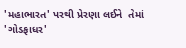'મહાભારત' પરથી પ્રેરણા લઈને  તેમાં 'ગોડફાધર'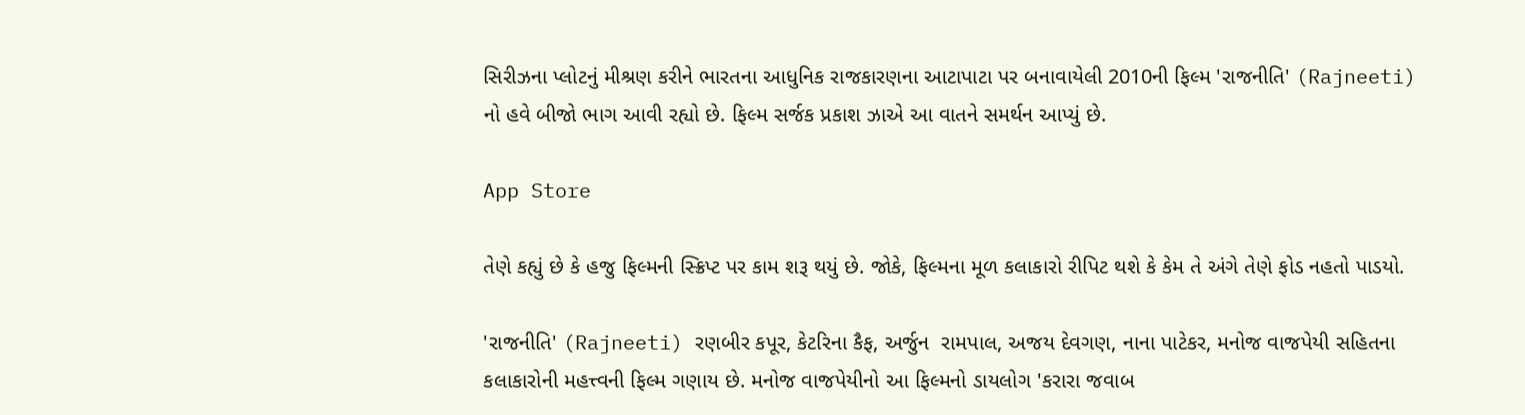સિરીઝના પ્લોટનું મીશ્રણ કરીને ભારતના આધુનિક રાજકારણના આટાપાટા પર બનાવાયેલી 2010ની ફિલ્મ 'રાજનીતિ' (Rajneeti) નો હવે બીજો ભાગ આવી રહ્યો છે. ફિલ્મ સર્જક પ્રકાશ ઝાએ આ વાતને સમર્થન આપ્યું છે.

App Store

તેણે કહ્યું છે કે હજુ ફિલ્મની સ્ક્રિપ્ટ પર કામ શરૂ થયું છે. જોકે, ફિલ્મના મૂળ કલાકારો રીપિટ થશે કે કેમ તે અંગે તેણે ફોડ નહતો પાડયો.

'રાજનીતિ' (Rajneeti) રણબીર કપૂર, કેટરિના કૈફ, અર્જુન  રામપાલ, અજય દેવગણ, નાના પાટેકર, મનોજ વાજપેયી સહિતના કલાકારોની મહત્ત્વની ફિલ્મ ગણાય છે. મનોજ વાજપેયીનો આ ફિલ્મનો ડાયલોગ 'કરારા જવાબ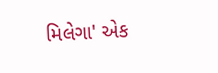મિલેગા' એક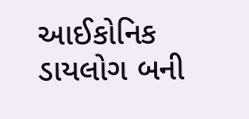આઈકોનિક ડાયલોગ બની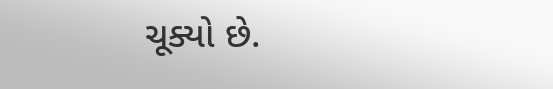ચૂક્યો છે.